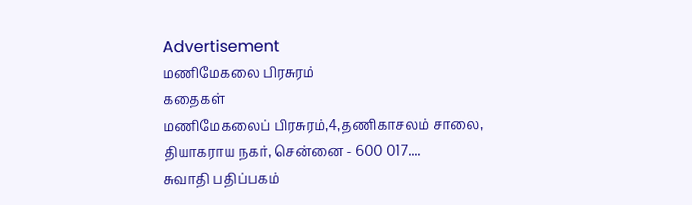Advertisement
மணிமேகலை பிரசுரம்
கதைகள்
மணிமேகலைப் பிரசுரம்,4,தணிகாசலம் சாலை, தியாகராய நகர், சென்னை - 600 017....
சுவாதி பதிப்பகம்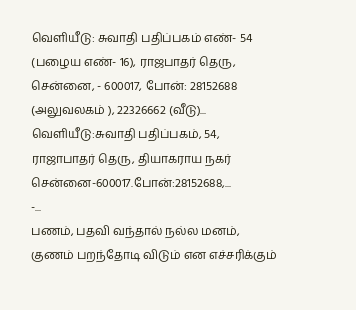வெளியீடு: சுவாதி பதிப்பகம் எண்- 54 (பழைய எண்- 16), ராஜபாதர் தெரு, சென்னை, - 600017, போன்: 28152688 (அலுவலகம் ), 22326662 (வீடு)...
வெளியீடு:சுவாதி பதிப்பகம், 54, ராஜாபாதர் தெரு, தியாகராய நகர் சென்னை-600017.போன்:28152688,...
-...
பணம், பதவி வந்தால் நல்ல மனம், குணம் பறந்தோடி விடும் என எச்சரிக்கும்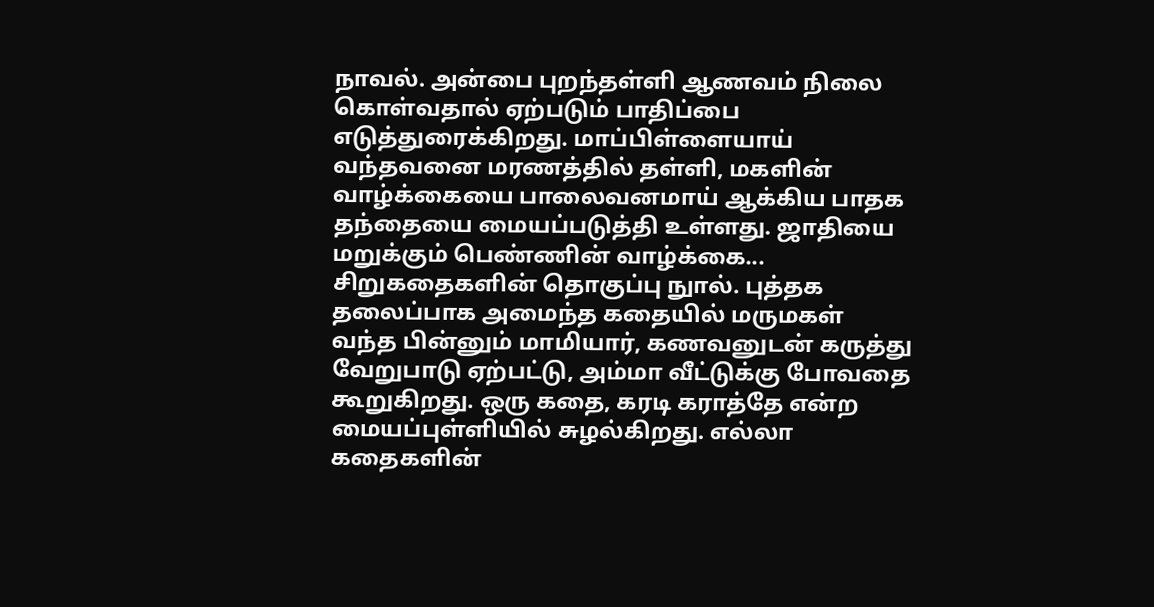நாவல். அன்பை புறந்தள்ளி ஆணவம் நிலை கொள்வதால் ஏற்படும் பாதிப்பை எடுத்துரைக்கிறது. மாப்பிள்ளையாய் வந்தவனை மரணத்தில் தள்ளி, மகளின் வாழ்க்கையை பாலைவனமாய் ஆக்கிய பாதக தந்தையை மையப்படுத்தி உள்ளது. ஜாதியை மறுக்கும் பெண்ணின் வாழ்க்கை...
சிறுகதைகளின் தொகுப்பு நுால். புத்தக தலைப்பாக அமைந்த கதையில் மருமகள் வந்த பின்னும் மாமியார், கணவனுடன் கருத்து வேறுபாடு ஏற்பட்டு, அம்மா வீட்டுக்கு போவதை கூறுகிறது. ஒரு கதை, கரடி கராத்தே என்ற மையப்புள்ளியில் சுழல்கிறது. எல்லா கதைகளின்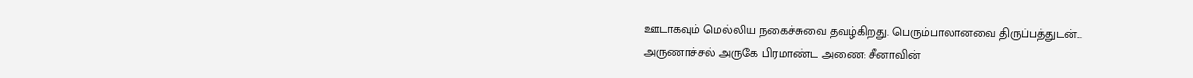ஊடாகவும் மெல்லிய நகைச்சுவை தவழ்கிறது. பெரும்பாலானவை திருப்பத்துடன்...
அருணாச்சல் அருகே பிரமாண்ட அணை: சீனாவின்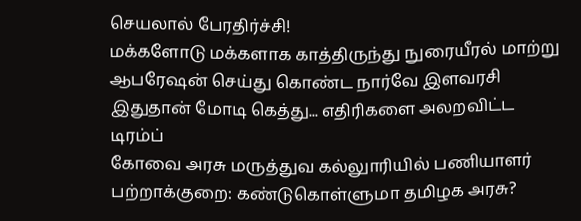செயலால் பேரதிர்ச்சி!
மக்களோடு மக்களாக காத்திருந்து நுரையீரல் மாற்று ஆபரேஷன் செய்து கொண்ட நார்வே இளவரசி
இதுதான் மோடி கெத்து... எதிரிகளை அலறவிட்ட டிரம்ப்
கோவை அரசு மருத்துவ கல்லுாரியில் பணியாளர் பற்றாக்குறை: கண்டுகொள்ளுமா தமிழக அரசு?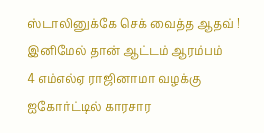ஸ்டாலினுக்கே செக் வைத்த ஆதவ் ! இனிமேல் தான் ஆட்டம் ஆரம்பம்
4 எம்எல்ஏ ராஜினாமா வழக்கு ஐகோர்ட்டில் காரசார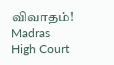விவாதம்! Madras High Court